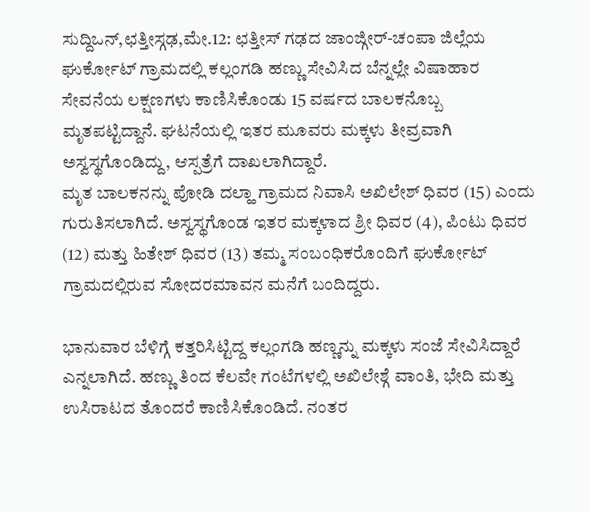ಸುದ್ದಿಒನ್,ಛತ್ತೀಸ್ಗಢ,ಮೇ.12: ಛತ್ತೀಸ್ ಗಢದ ಜಾಂಜ್ಗೀರ್-ಚಂಪಾ ಜಿಲ್ಲೆಯ ಘುರ್ಕೋಟ್ ಗ್ರಾಮದಲ್ಲಿ ಕಲ್ಲಂಗಡಿ ಹಣ್ಣು ಸೇವಿಸಿದ ಬೆನ್ನಲ್ಲೇ ವಿಷಾಹಾರ ಸೇವನೆಯ ಲಕ್ಷಣಗಳು ಕಾಣಿಸಿಕೊಂಡು 15 ವರ್ಷದ ಬಾಲಕನೊಬ್ಬ ಮೃತಪಟ್ಟಿದ್ದಾನೆ. ಘಟನೆಯಲ್ಲಿ ಇತರ ಮೂವರು ಮಕ್ಕಳು ತೀವ್ರವಾಗಿ ಅಸ್ವಸ್ಥಗೊಂಡಿದ್ದು, ಆಸ್ಪತ್ರೆಗೆ ದಾಖಲಾಗಿದ್ದಾರೆ.
ಮೃತ ಬಾಲಕನನ್ನು ಪೋಡಿ ದಲ್ಹಾ ಗ್ರಾಮದ ನಿವಾಸಿ ಅಖಿಲೇಶ್ ಧಿವರ (15) ಎಂದು ಗುರುತಿಸಲಾಗಿದೆ. ಅಸ್ವಸ್ಥಗೊಂಡ ಇತರ ಮಕ್ಕಳಾದ ಶ್ರೀ ಧಿವರ (4), ಪಿಂಟು ಧಿವರ (12) ಮತ್ತು ಹಿತೇಶ್ ಧಿವರ (13) ತಮ್ಮ ಸಂಬಂಧಿಕರೊಂದಿಗೆ ಘುರ್ಕೋಟ್ ಗ್ರಾಮದಲ್ಲಿರುವ ಸೋದರಮಾವನ ಮನೆಗೆ ಬಂದಿದ್ದರು.

ಭಾನುವಾರ ಬೆಳಿಗ್ಗೆ ಕತ್ತರಿಸಿಟ್ಟಿದ್ದ ಕಲ್ಲಂಗಡಿ ಹಣ್ಣನ್ನು ಮಕ್ಕಳು ಸಂಜೆ ಸೇವಿಸಿದ್ದಾರೆ ಎನ್ನಲಾಗಿದೆ. ಹಣ್ಣು ತಿಂದ ಕೆಲವೇ ಗಂಟೆಗಳಲ್ಲಿ ಅಖಿಲೇಶ್ಗೆ ವಾಂತಿ, ಭೇದಿ ಮತ್ತು ಉಸಿರಾಟದ ತೊಂದರೆ ಕಾಣಿಸಿಕೊಂಡಿದೆ. ನಂತರ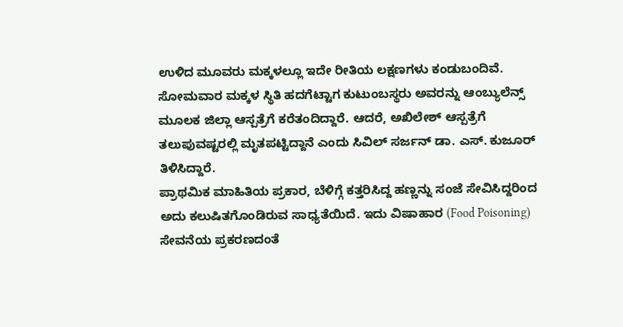ಉಳಿದ ಮೂವರು ಮಕ್ಕಳಲ್ಲೂ ಇದೇ ರೀತಿಯ ಲಕ್ಷಣಗಳು ಕಂಡುಬಂದಿವೆ.
ಸೋಮವಾರ ಮಕ್ಕಳ ಸ್ಥಿತಿ ಹದಗೆಟ್ಟಾಗ ಕುಟುಂಬಸ್ಥರು ಅವರನ್ನು ಆಂಬ್ಯುಲೆನ್ಸ್ ಮೂಲಕ ಜಿಲ್ಲಾ ಆಸ್ಪತ್ರೆಗೆ ಕರೆತಂದಿದ್ದಾರೆ. ಆದರೆ, ಅಖಿಲೇಶ್ ಆಸ್ಪತ್ರೆಗೆ ತಲುಪುವಷ್ಟರಲ್ಲಿ ಮೃತಪಟ್ಟಿದ್ದಾನೆ ಎಂದು ಸಿವಿಲ್ ಸರ್ಜನ್ ಡಾ. ಎಸ್. ಕುಜೂರ್ ತಿಳಿಸಿದ್ದಾರೆ.
ಪ್ರಾಥಮಿಕ ಮಾಹಿತಿಯ ಪ್ರಕಾರ, ಬೆಳಿಗ್ಗೆ ಕತ್ತರಿಸಿದ್ದ ಹಣ್ಣನ್ನು ಸಂಜೆ ಸೇವಿಸಿದ್ದರಿಂದ ಅದು ಕಲುಷಿತಗೊಂಡಿರುವ ಸಾಧ್ಯತೆಯಿದೆ. ಇದು ವಿಷಾಹಾರ (Food Poisoning) ಸೇವನೆಯ ಪ್ರಕರಣದಂತೆ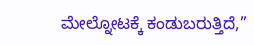ಮೇಲ್ನೋಟಕ್ಕೆ ಕಂಡುಬರುತ್ತಿದೆ,”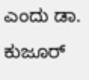ಎಂದು ಡಾ. ಕುಜೂರ್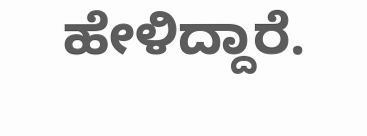ಹೇಳಿದ್ದಾರೆ.